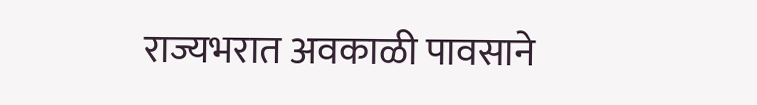राज्यभरात अवकाळी पावसाने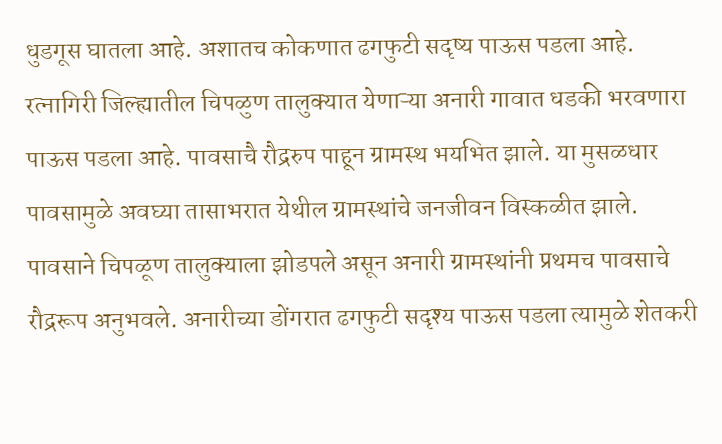धुडगूस घातला आहे. अशातच कोकणात ढगफुटी सदृष्य पाऊस पडला आहे. रत्नागिरी जिल्ह्यातील चिपळुण तालुक्यात येणाऱ्या अनारी गावात धडकी भरवणारा पाऊस पडला आहे. पावसाचै रौद्ररुप पाहून ग्रामस्थ भयभित झाले. या मुसळधार पावसामुळे अवघ्या तासाभरात येथील ग्रामस्थांचे जनजीवन विस्कळीत झाले.
पावसाने चिपळूण तालुक्याला झोडपले असून अनारी ग्रामस्थांनी प्रथमच पावसाचे रौद्ररूप अनुभवले. अनारीच्या डोंगरात ढगफुटी सदृश्य पाऊस पडला त्यामुळे शेतकरी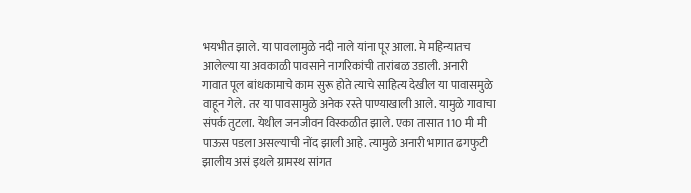भयभीत झाले. या पावलामुळे नदी नाले यांना पूर आला. मे महिन्यातच आलेल्या या अवकाळी पावसाने नागरिकांची तारांबळ उडाली. अनारी गावात पूल बांधकामाचे काम सुरू होते त्याचे साहित्य देखील या पावासमुळे वाहून गेले. तर या पावसामुळे अनेक रस्ते पाण्याखाली आले. यामुळे गावाचा संपर्क तुटला. येथील जनजीवन विस्कळीत झाले. एका तासात 110 मी मी पाऊस पडला असल्याची नोंद झाली आहे. त्यामुळे अनारी भागात ढगफुटी झालीय असं इथले ग्रामस्थ सांगत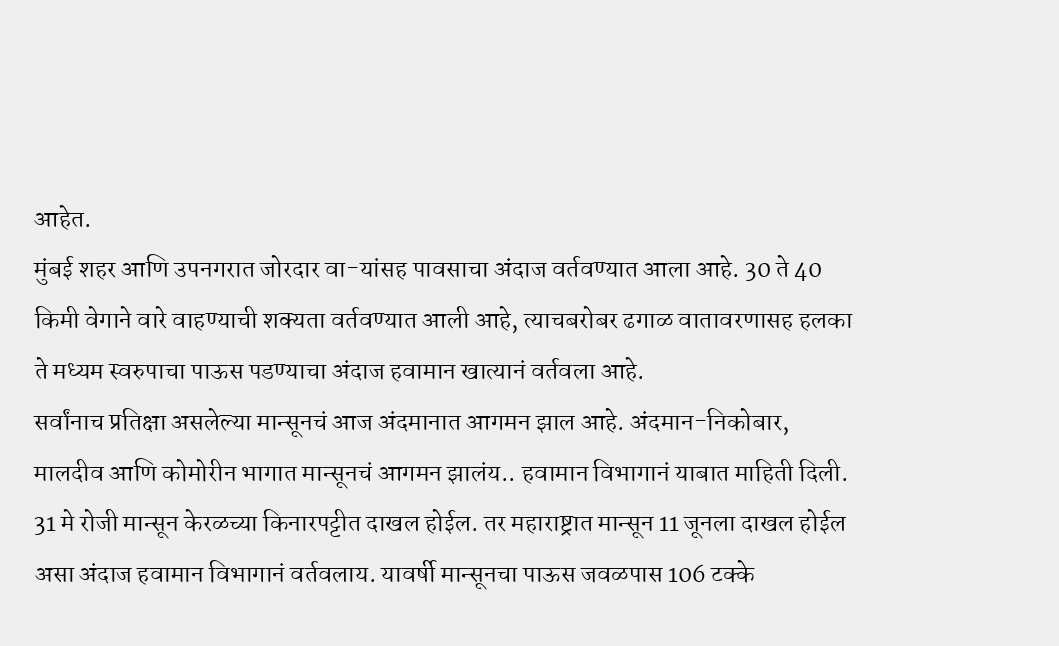आहेत.
मुंबई शहर आणि उपनगरात जोरदार वा-यांसह पावसाचा अंदाज वर्तवण्यात आला आहे. 30 ते 40 किमी वेगाने वारे वाहण्याची शक्यता वर्तवण्यात आली आहे, त्याचबरोबर ढगाळ वातावरणासह हलका ते मध्यम स्वरुपाचा पाऊस पडण्याचा अंदाज हवामान खात्यानं वर्तवला आहे.
सर्वांनाच प्रतिक्षा असलेल्या मान्सूनचं आज अंदमानात आगमन झाल आहे. अंदमान-निकोबार, मालदीव आणि कोमोरीन भागात मान्सूनचं आगमन झालंय.. हवामान विभागानं याबात माहिती दिली. 31 मे रोजी मान्सून केरळच्या किनारपट्टीत दाखल होईल. तर महाराष्ट्रात मान्सून 11 जूनला दाखल होईल असा अंदाज हवामान विभागानं वर्तवलाय. यावर्षी मान्सूनचा पाऊस जवळपास 106 टक्के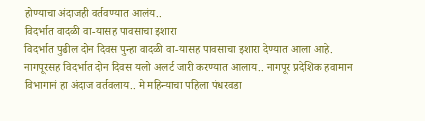होण्याचा अंदाजही वर्तवण्यात आलंय..
विदर्भात वादळी वा-यासह पावसाचा इशारा
विदर्भात पुढील दोन दिवस पुन्हा वादळी वा-यासह पावसाचा इशारा देण्यात आला आहे. नागपूरसह विदर्भात दोन दिवस यलो अलर्ट जारी करण्यात आलाय.. नागपूर प्रदेशिक हवामान विभागानं हा अंदाज वर्तवलाय.. मे महिन्याचा पहिला पंधरवडा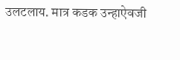उलटलाय. मात्र कडक उन्हाऐवजी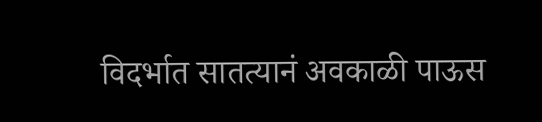विदर्भात सातत्यानं अवकाळी पाऊस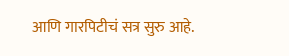आणि गारपिटीचं सत्र सुरु आहे.